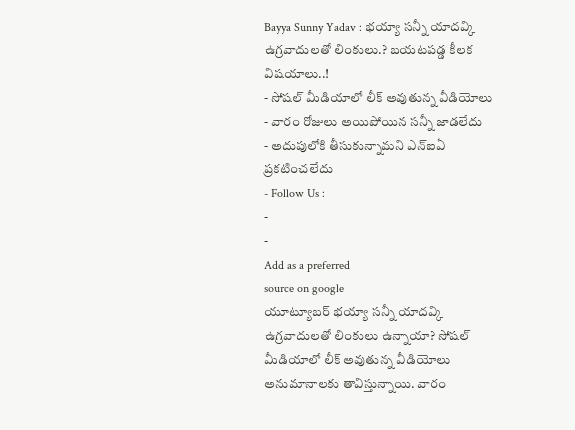Bayya Sunny Yadav : భయ్యా సన్నీ యాదవ్కి ఉగ్రవాదులతో లింకులు.? బయటపడ్డ కీలక విషయాలు..!
- సోషల్ మీడియాలో లీక్ అవుతున్న వీడియోలు
- వారం రోజులు అయిపోయిన సన్నీ జాడలేదు
- అదుపులోకి తీసుకున్నామని ఎన్ఐఏ ప్రకటించలేదు
- Follow Us :
-
-
Add as a preferred
source on google
యూట్యూబర్ భయ్యా సన్నీ యాదవ్కి ఉగ్రవాదులతో లింకులు ఉన్నాయా? సోషల్ మీడియాలో లీక్ అవుతున్న వీడియోలు అనుమానాలకు తావిస్తున్నాయి. వారం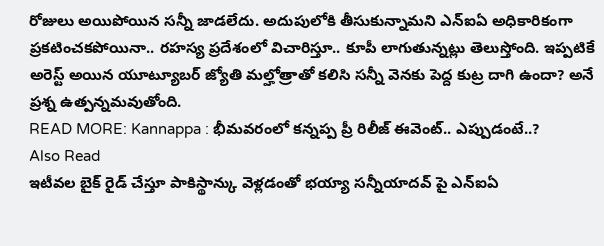రోజులు అయిపోయిన సన్నీ జాడలేదు. అదుపులోకి తీసుకున్నామని ఎన్ఐఏ అధికారికంగా ప్రకటించకపోయినా.. రహస్య ప్రదేశంలో విచారిస్తూ.. కూపీ లాగుతున్నట్లు తెలుస్తోంది. ఇప్పటికే అరెస్ట్ అయిన యూట్యూబర్ జ్యోతి మల్హోత్రాతో కలిసి సన్నీ వెనకు పెద్ద కుట్ర దాగి ఉందా? అనే ప్రశ్న ఉత్పన్నమవుతోంది.
READ MORE: Kannappa : భీమవరంలో కన్నప్ప ప్రీ రిలీజ్ ఈవెంట్.. ఎప్పుడంటే..?
Also Read
ఇటీవల బైక్ రైడ్ చేస్తూ పాకిస్థాన్కు వెళ్లడంతో భయ్యా సన్నీయాదవ్ పై ఎన్ఐఏ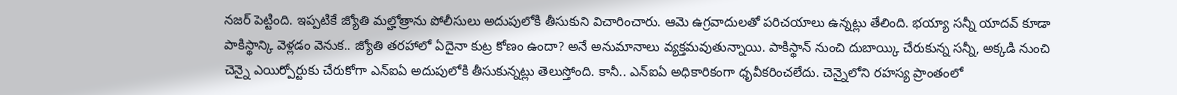నజర్ పెట్టింది. ఇప్పటికే జ్యోతి మల్హోత్రాను పోలీసులు అదుపులోకి తీసుకుని విచారించారు. ఆమె ఉగ్రవాదులతో పరిచయాలు ఉన్నట్లు తేలింది. భయ్యా సన్నీ యాదవ్ కూడా పాకిస్థాన్కి వెళ్లడం వెనుక.. జ్యోతి తరహాలో ఏదైనా కుట్ర కోణం ఉందా? అనే అనుమానాలు వ్యక్తమవుతున్నాయి. పాకిస్థాన్ నుంచి దుబాయ్కి చేరుకున్న సన్నీ, అక్కడి నుంచి చెన్నై ఎయిర్పోర్టుకు చేరుకోగా ఎన్ఐఏ అదుపులోకి తీసుకున్నట్లు తెలుస్తోంది. కానీ.. ఎన్ఐఏ అధికారికంగా ధృవీకరించలేదు. చెన్నైలోని రహస్య ప్రాంతంలో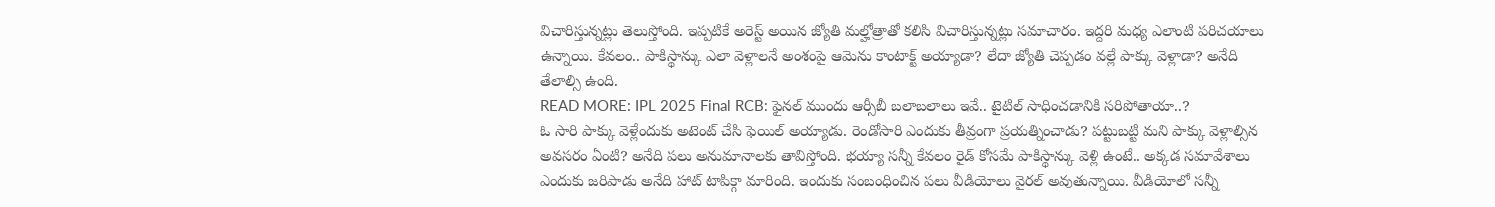విచారిస్తున్నట్లు తెలుస్తోంది. ఇప్పటికే అరెస్ట్ అయిన జ్యోతి మల్హోత్రాతో కలిసి విచారిస్తున్నట్లు సమాచారం. ఇద్దరి మధ్య ఎలాంటి పరిచయాలు ఉన్నాయి. కేవలం.. పాకిస్థాన్కు ఎలా వెళ్లాలనే అంశంపై ఆమెను కాంటాక్ట్ అయ్యాడా? లేదా జ్యోతి చెప్పడం వల్లే పాక్కు వెళ్లాడా? అనేది తేలాల్సి ఉంది.
READ MORE: IPL 2025 Final RCB: ఫైనల్ ముందు ఆర్సీబీ బలాబలాలు ఇవే.. టైటిల్ సాధించడానికి సరిపోతాయా..?
ఓ సారి పాక్కు వెళ్లేందుకు అటెంట్ చేసి ఫెయిల్ అయ్యాడు. రెండోసారి ఎందుకు తీవ్రంగా ప్రయత్నించాడు? పట్టుబట్టి మని పాక్కు వెళ్లాల్సిన అవసరం ఏంటి? అనేది పలు అనుమానాలకు తావిస్తోంది. భయ్యా సన్నీ కేవలం రైడ్ కోసమే పాకిస్థాన్కు వెళ్లి ఉంటే.. అక్కడ సమావేశాలు ఎందుకు జరిపాడు అనేది హాట్ టాపిక్గా మారింది. ఇందుకు సంబంధించిన పలు వీడియోలు వైరల్ అవుతున్నాయి. వీడియోలో సన్నీ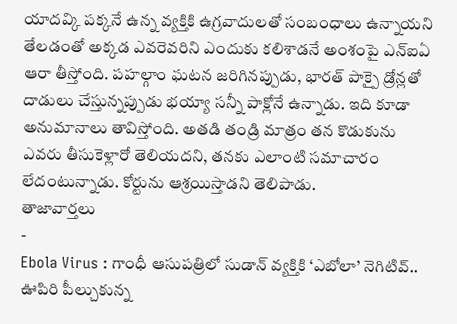యాదవ్కి పక్కనే ఉన్న వ్యక్తికి ఉగ్రవాదులతో సంబంధాలు ఉన్నాయని తేలడంతో అక్కడ ఎవరెవరిని ఎందుకు కలిశాడనే అంశంపై ఎన్ఐఏ ఆరా తీస్తోంది. పహల్గాం ఘటన జరిగినప్పుడు, భారత్ పాక్పై డ్రోన్లతో దాడులు చేస్తున్నప్పుడు భయ్యా సన్నీ పాక్లోనే ఉన్నాడు. ఇది కూడా అనుమానాలు తావిస్తోంది. అతడి తండ్రి మాత్రం తన కొడుకును ఎవరు తీసుకెళ్లారో తెలియదని, తనకు ఎలాంటి సమాచారం లేదంటున్నాడు. కోర్టును ఆశ్రయిస్తాడని తెలిపాడు.
తాజావార్తలు
-
Ebola Virus : గాంధీ ఆసుపత్రిలో సుడాన్ వ్యక్తికి ‘ఎబోలా’ నెగిటివ్.. ఊపిరి పీల్చుకున్న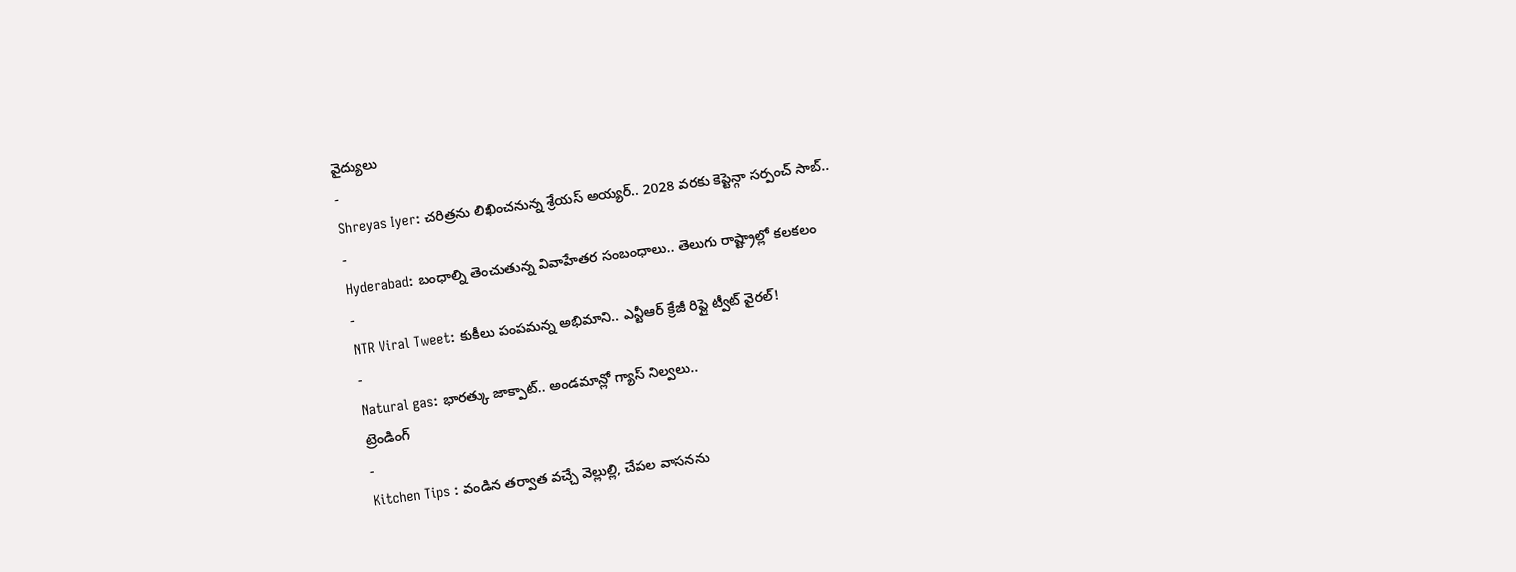వైద్యులు
-
Shreyas Iyer: చరిత్రను లిఖించనున్న శ్రేయస్ అయ్యర్.. 2028 వరకు కెప్టెన్గా సర్పంచ్ సాబ్..
-
Hyderabad: బంధాల్ని తెంచుతున్న వివాహేతర సంబంధాలు.. తెలుగు రాష్ట్రాల్లో కలకలం
-
NTR Viral Tweet: కుకీలు పంపమన్న అభిమాని.. ఎన్టీఆర్ క్రేజీ రిప్లై ట్వీట్ వైరల్!
-
Natural gas: భారత్కు జాక్పాట్.. అండమాన్లో గ్యాస్ నిల్వలు..
ట్రెండింగ్
-
Kitchen Tips : వండిన తర్వాత వచ్చే వెల్లుల్లి, చేపల వాసనను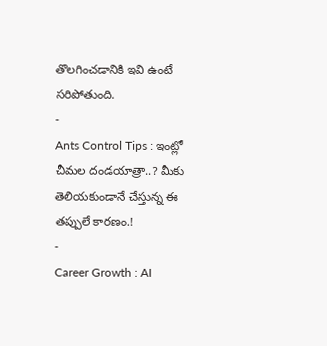తొలగించడానికి ఇవి ఉంటే సరిపోతుంది.
-
Ants Control Tips : ఇంట్లో చీమల దండయాత్రా..? మీకు తెలియకుండానే చేస్తున్న ఈ తప్పులే కారణం.!
-
Career Growth : AI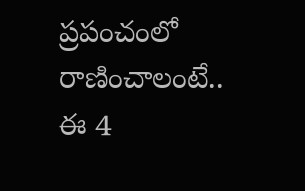ప్రపంచంలో రాణించాలంటే.. ఈ 4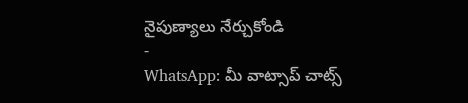నైపుణ్యాలు నేర్చుకోండి
-
WhatsApp: మీ వాట్సాప్ చాట్స్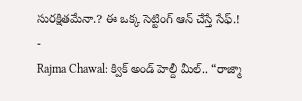సురక్షితమేనా.? ఈ ఒక్క సెట్టింగ్ ఆన్ చేస్తే సేఫ్.!
-
Rajma Chawal: క్విక్ అండ్ హెల్దీ మీల్.. “రాజ్మా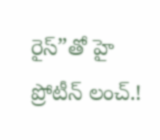రైస్”తో హై ప్రోటీన్ లంచ్.!